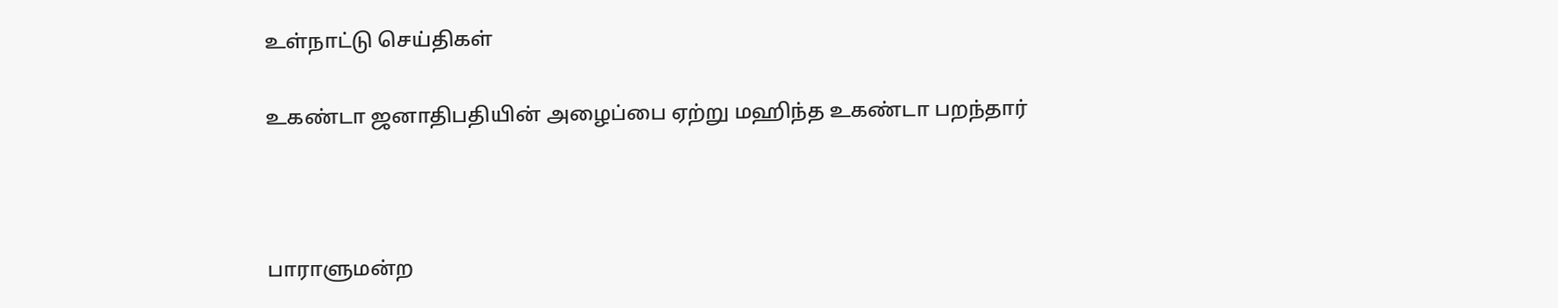உள்நாட்டு செய்திகள்

உகண்டா ஜனாதிபதியின் அழைப்பை ஏற்று மஹிந்த உகண்டா பறந்தார்



பாராளுமன்ற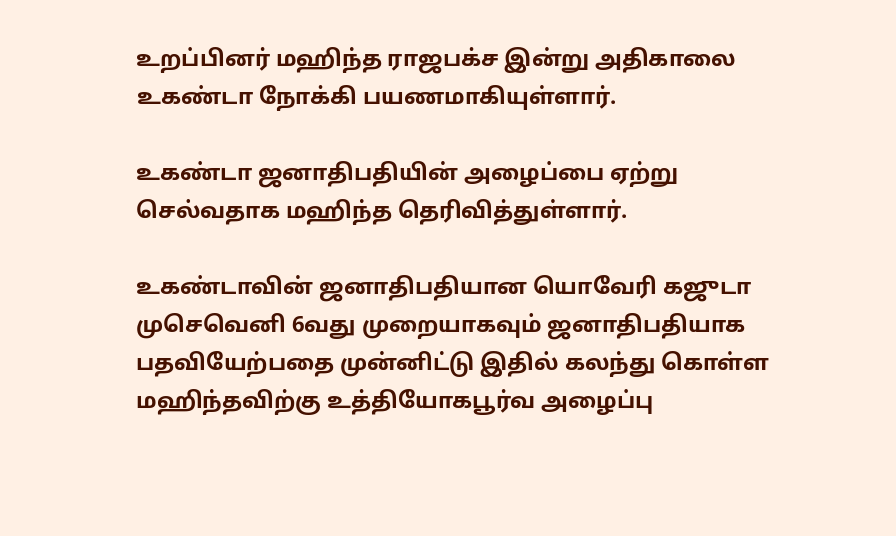உறப்பினர் மஹிந்த ராஜபக்ச இன்று அதிகாலை உகண்டா நோக்கி பயணமாகியுள்ளார்.

உகண்டா ஜனாதிபதியின் அழைப்பை ஏற்று செல்வதாக மஹிந்த தெரிவித்துள்ளார்.

உகண்டாவின் ஜனாதிபதியான யொவேரி கஜுடா முசெவெனி 6வது முறையாகவும் ஜனாதிபதியாக பதவியேற்பதை முன்னிட்டு இதில் கலந்து கொள்ள மஹிந்தவிற்கு உத்தியோகபூர்வ அழைப்பு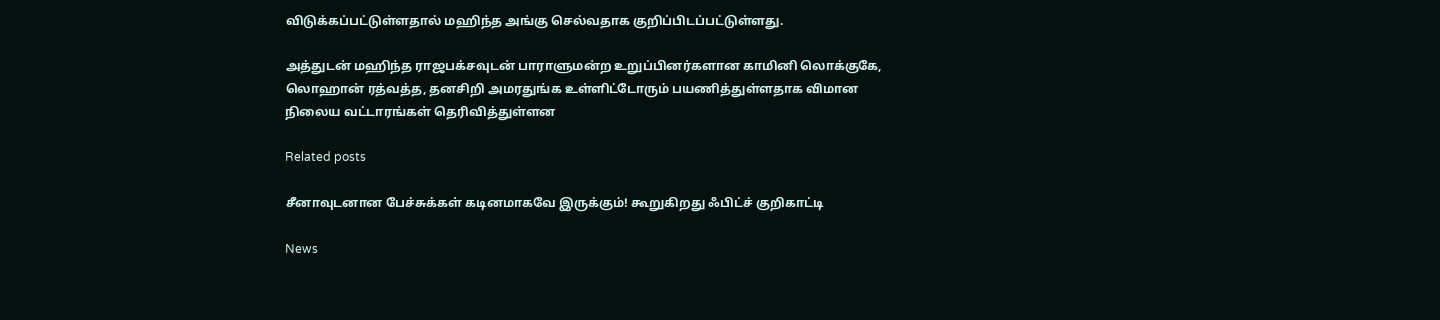விடுக்கப்பட்டுள்ளதால் மஹிந்த அங்கு செல்வதாக குறிப்பிடப்பட்டுள்ளது.

அத்துடன் மஹிந்த ராஜபக்சவுடன் பாராளுமன்ற உறுப்பினர்களான காமினி லொக்குகே, லொஹான் ரத்வத்த, தனசிறி அமரதுங்க உள்ளிட்டோரும் பயணித்துள்ளதாக விமான நிலைய வட்டாரங்கள் தெரிவித்துள்ளன

Related posts

சீனாவுடனான பேச்சுக்கள் கடினமாகவே இருக்கும்! கூறுகிறது ஃபிட்ச் குறிகாட்டி

News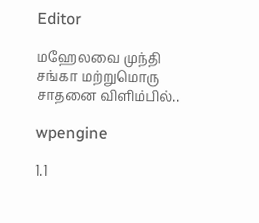Editor

மஹேலவை முந்தி சங்கா மற்றுமொரு சாதனை விளிம்பில்..

wpengine

1.1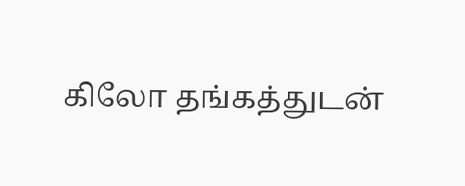கிலோ தங்கத்துடன்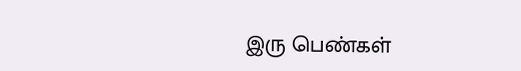இரு பெண்கள்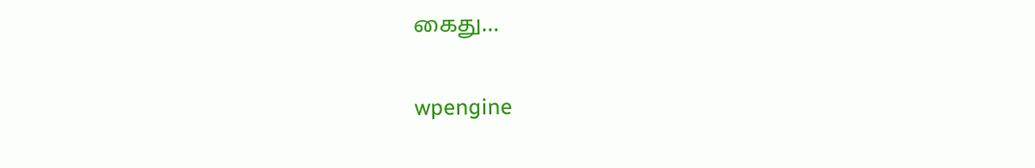கைது…

wpengine